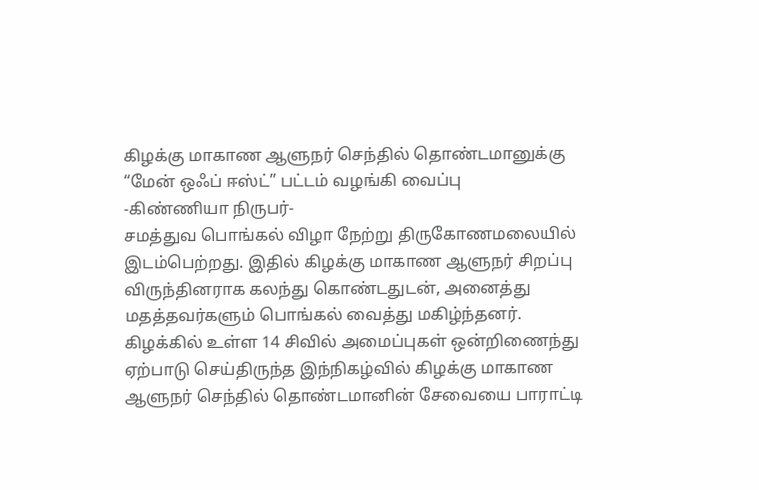கிழக்கு மாகாண ஆளுநர் செந்தில் தொண்டமானுக்கு “மேன் ஒஃப் ஈஸ்ட்” பட்டம் வழங்கி வைப்பு
-கிண்ணியா நிருபர்-
சமத்துவ பொங்கல் விழா நேற்று திருகோணமலையில் இடம்பெற்றது. இதில் கிழக்கு மாகாண ஆளுநர் சிறப்பு விருந்தினராக கலந்து கொண்டதுடன், அனைத்து மதத்தவர்களும் பொங்கல் வைத்து மகிழ்ந்தனர்.
கிழக்கில் உள்ள 14 சிவில் அமைப்புகள் ஒன்றிணைந்து ஏற்பாடு செய்திருந்த இந்நிகழ்வில் கிழக்கு மாகாண ஆளுநர் செந்தில் தொண்டமானின் சேவையை பாராட்டி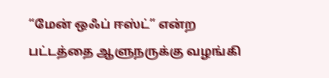“மேன் ஒஃப் ஈஸ்ட்” என்ற பட்டத்தை ஆளுநருக்கு வழங்கி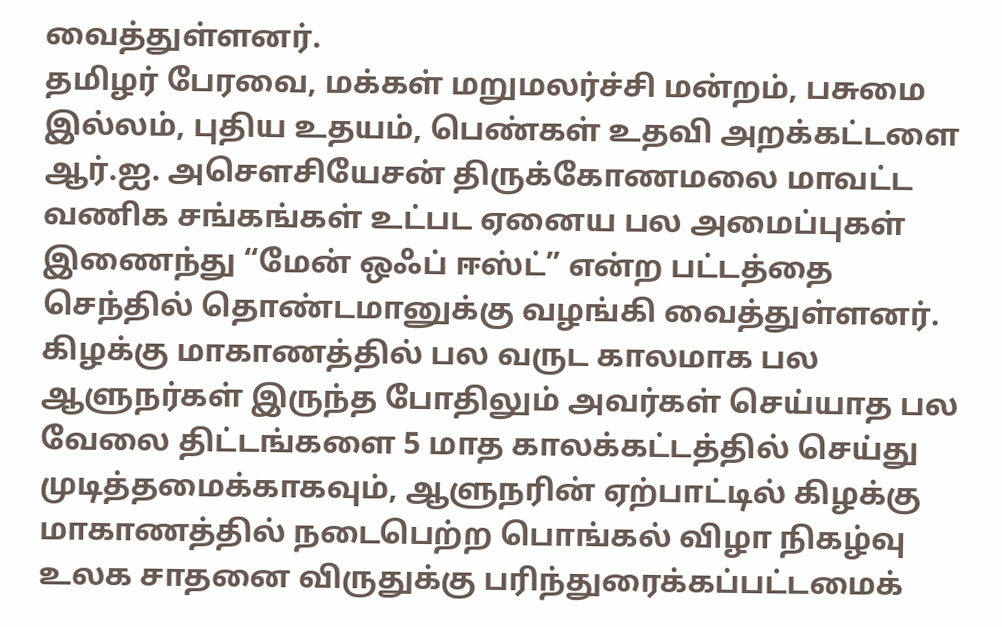வைத்துள்ளனர்.
தமிழர் பேரவை, மக்கள் மறுமலர்ச்சி மன்றம், பசுமை இல்லம், புதிய உதயம், பெண்கள் உதவி அறக்கட்டளை ஆர்.ஐ. அசௌசியேசன் திருக்கோணமலை மாவட்ட வணிக சங்கங்கள் உட்பட ஏனைய பல அமைப்புகள் இணைந்து “மேன் ஒஃப் ஈஸ்ட்” என்ற பட்டத்தை செந்தில் தொண்டமானுக்கு வழங்கி வைத்துள்ளனர்.
கிழக்கு மாகாணத்தில் பல வருட காலமாக பல ஆளுநர்கள் இருந்த போதிலும் அவர்கள் செய்யாத பல வேலை திட்டங்களை 5 மாத காலக்கட்டத்தில் செய்து முடித்தமைக்காகவும், ஆளுநரின் ஏற்பாட்டில் கிழக்கு மாகாணத்தில் நடைபெற்ற பொங்கல் விழா நிகழ்வு உலக சாதனை விருதுக்கு பரிந்துரைக்கப்பட்டமைக்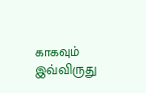காகவும் இவ்விருது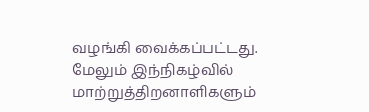வழங்கி வைக்கப்பட்டது.
மேலும் இந்நிகழ்வில் மாற்றுத்திறனாளிகளும்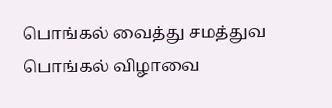பொங்கல் வைத்து சமத்துவ பொங்கல் விழாவை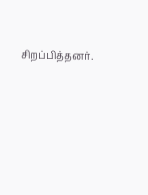சிறப்பித்தனர்.